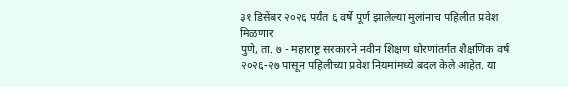३१ डिसेंबर २०२६ पर्यंत ६ वर्षे पूर्ण झालेल्या मुलांनाच पहिलीत प्रवेश मिळणार
पुणे, ता. ७ - महाराष्ट्र सरकारने नवीन शिक्षण धोरणांतर्गत शैक्षणिक वर्ष २०२६-२७ पासून पहिलीच्या प्रवेश नियमांमध्ये बदल केले आहेत. या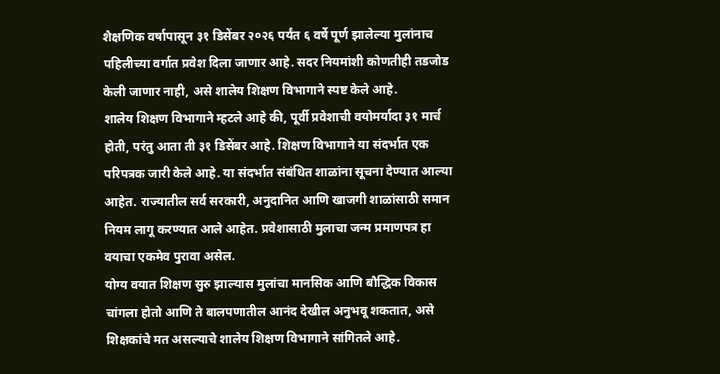शैक्षणिक वर्षापासून ३१ डिसेंबर २०२६ पर्यंत ६ वर्षे पूर्ण झालेल्या मुलांनाच पहिलीच्या वर्गात प्रवेश दिला जाणार आहे. सदर नियमांशी कोणतीही तडजोड केली जाणार नाही, असे शालेय शिक्षण विभागाने स्पष्ट केले आहे.
शालेय शिक्षण विभागाने म्हटले आहे की, पूर्वी प्रवेशाची वयोमर्यादा ३१ मार्च होती, परंतु आता ती ३१ डिसेंबर आहे. शिक्षण विभागाने या संदर्भात एक परिपत्रक जारी केले आहे. या संदर्भात संबंधित शाळांना सूचना देण्यात आल्या आहेत. राज्यातील सर्व सरकारी, अनुदानित आणि खाजगी शाळांसाठी समान नियम लागू करण्यात आले आहेत. प्रवेशासाठी मुलाचा जन्म प्रमाणपत्र हा वयाचा एकमेव पुरावा असेल.
योग्य वयात शिक्षण सुरु झाल्यास मुलांचा मानसिक आणि बौद्धिक विकास चांगला होतो आणि ते बालपणातील आनंद देखील अनुभवू शकतात, असे शिक्षकांचे मत असल्याचे शालेय शिक्षण विभागाने सांगितले आहे.